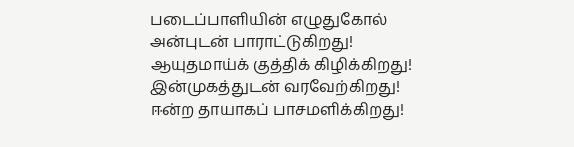படைப்பாளியின் எழுதுகோல்
அன்புடன் பாராட்டுகிறது!
ஆயுதமாய்க் குத்திக் கிழிக்கிறது!
இன்முகத்துடன் வரவேற்கிறது!
ஈன்ற தாயாகப் பாசமளிக்கிறது!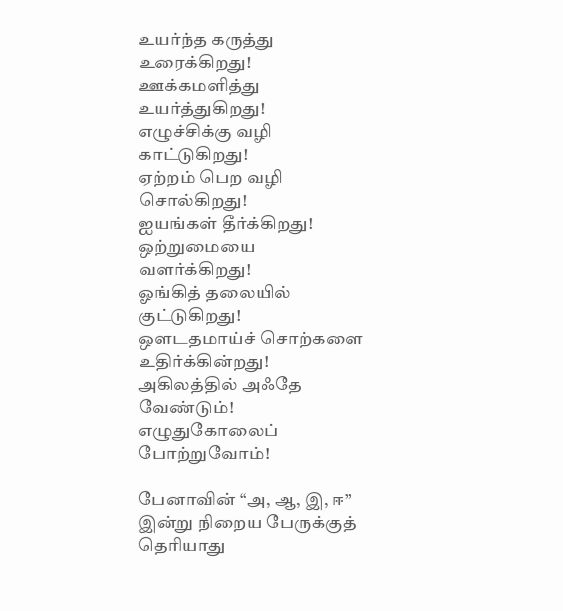உயர்ந்த கருத்து உரைக்கிறது!
ஊக்கமளித்து உயர்த்துகிறது!
எழுச்சிக்கு வழி காட்டுகிறது!
ஏற்றம் பெற வழி சொல்கிறது!
ஐயங்கள் தீர்க்கிறது!
ஒற்றுமையை வளர்க்கிறது!
ஓங்கித் தலையில் குட்டுகிறது!
ஔடதமாய்ச் சொற்களை உதிர்க்கின்றது!
அகிலத்தில் அஃதே வேண்டும்!
எழுதுகோலைப் போற்றுவோம்!

பேனாவின் “அ, ஆ, இ, ஈ” இன்று நிறைய பேருக்குத் தெரியாது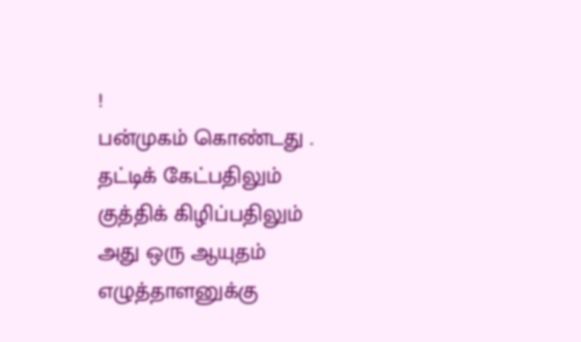!
பன்முகம் கொண்டது .
தட்டிக் கேட்பதிலும்
குத்திக் கிழிப்பதிலும்
அது ஒரு ஆயுதம்
எழுத்தாளனுக்கு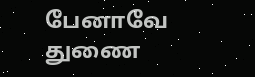பேனாவே துணை